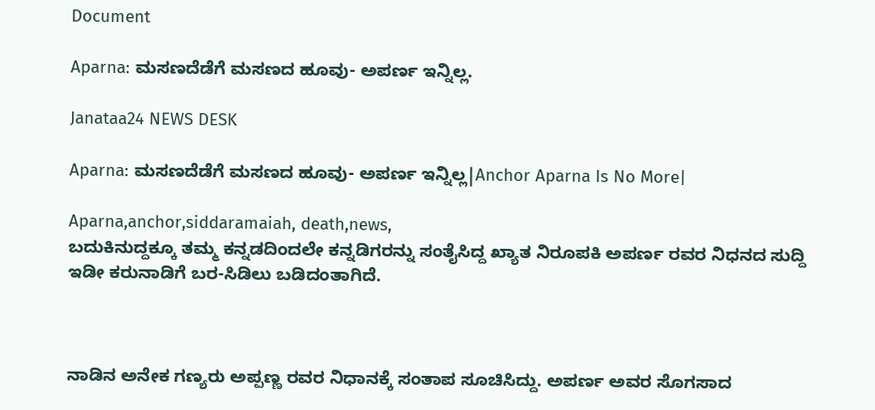Document

Aparna: ಮಸಣದೆಡೆಗೆ ಮಸಣದ ಹೂವು- ಅಪರ್ಣ ಇನ್ನಿಲ್ಲ.

Janataa24 NEWS DESK

Aparna: ಮಸಣದೆಡೆಗೆ ಮಸಣದ ಹೂವು- ಅಪರ್ಣ ಇನ್ನಿಲ್ಲ|Anchor Aparna Is No More|

Aparna,anchor,siddaramaiah, death,news,
ಬದುಕಿನುದ್ದಕ್ಕೂ ತಮ್ಮ ಕನ್ನಡದಿಂದಲೇ ಕನ್ನಡಿಗರನ್ನು ಸಂತೈಸಿದ್ದ ಖ್ಯಾತ ನಿರೂಪಕಿ ಅಪರ್ಣ ರವರ ನಿಧನದ ಸುದ್ದಿ ಇಡೀ ಕರುನಾಡಿಗೆ ಬರ-ಸಿಡಿಲು ಬಡಿದಂತಾಗಿದೆ.



ನಾಡಿನ ಅನೇಕ ಗಣ್ಯರು ಅಪ್ಪಣ್ಣ ರವರ ನಿಧಾನಕ್ಕೆ ಸಂತಾಪ ಸೂಚಿಸಿದ್ದು. ಅಪರ್ಣ ಅವರ ಸೊಗಸಾದ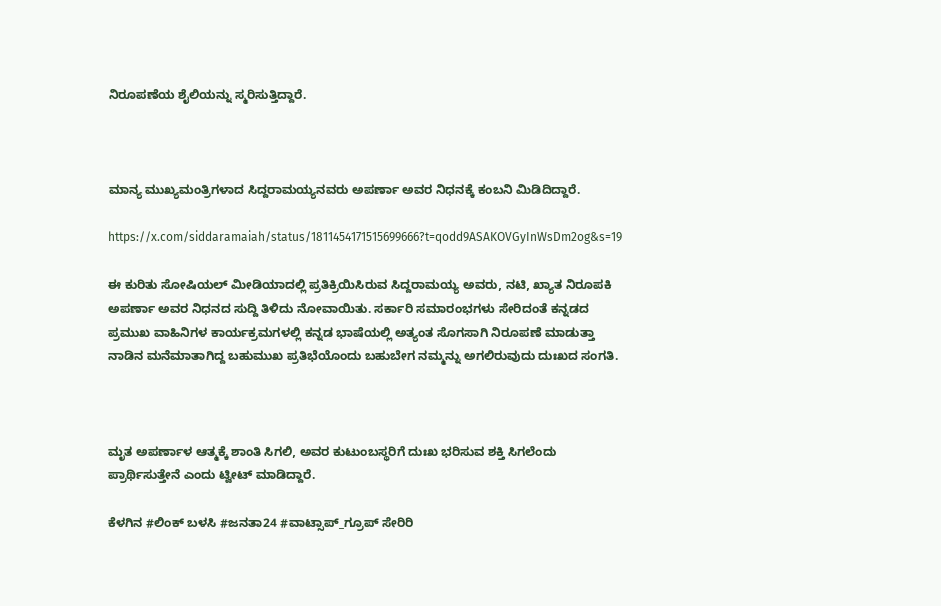ನಿರೂಪಣೆಯ ಶೈಲಿಯನ್ನು ಸ್ಮರಿಸುತ್ತಿದ್ದಾರೆ.



ಮಾನ್ಯ ಮುಖ್ಯಮಂತ್ರಿಗಳಾದ ಸಿದ್ದರಾಮಯ್ಯನವರು ಅಪರ್ಣಾ ಅವರ ನಿಧನಕ್ಕೆ ಕಂಬನಿ ಮಿಡಿದಿದ್ದಾರೆ.

https://x.com/siddaramaiah/status/1811454171515699666?t=qodd9ASAKOVGyInWsDm2og&s=19

ಈ ಕುರಿತು ಸೋಷಿಯಲ್ ಮೀಡಿಯಾದಲ್ಲಿ ಪ್ರತಿಕ್ರಿಯಿಸಿರುವ ಸಿದ್ದರಾಮಯ್ಯ ಅವರು, ನಟಿ, ಖ್ಯಾತ ನಿರೂಪಕಿ ಅಪರ್ಣಾ ಅವರ ನಿಧನದ ಸುದ್ದಿ ತಿಳಿದು ನೋವಾಯಿತು. ಸರ್ಕಾರಿ ಸಮಾರಂಭಗಳು ಸೇರಿದಂತೆ ಕನ್ನಡದ ಪ್ರಮುಖ ವಾಹಿನಿಗಳ ಕಾರ್ಯಕ್ರಮಗಳಲ್ಲಿ ಕನ್ನಡ ಭಾಷೆಯಲ್ಲಿ ಅತ್ಯಂತ ಸೊಗಸಾಗಿ ನಿರೂಪಣೆ ಮಾಡುತ್ತಾ ನಾಡಿನ ಮನೆಮಾತಾಗಿದ್ದ ಬಹುಮುಖ ಪ್ರತಿಭೆಯೊಂದು ಬಹುಬೇಗ ನಮ್ಮನ್ನು ಅಗಲಿರುವುದು ದುಃಖದ ಸಂಗತಿ.



ಮೃತ ಅಪರ್ಣಾಳ ಆತ್ಮಕ್ಕೆ ಶಾಂತಿ ಸಿಗಲಿ, ಅವರ ಕುಟುಂಬಸ್ಥರಿಗೆ ದುಃಖ ಭರಿಸುವ ಶಕ್ತಿ ಸಿಗಲೆಂದು ಪ್ರಾರ್ಥಿಸುತ್ತೇನೆ ಎಂದು ಟ್ವೀಟ್ ಮಾಡಿದ್ದಾರೆ.

ಕೆಳಗಿನ #ಲಿಂಕ್ ಬಳಸಿ #ಜನತಾ24 #ವಾಟ್ಸಾಪ್_ಗ್ರೂಪ್ ಸೇರಿರಿ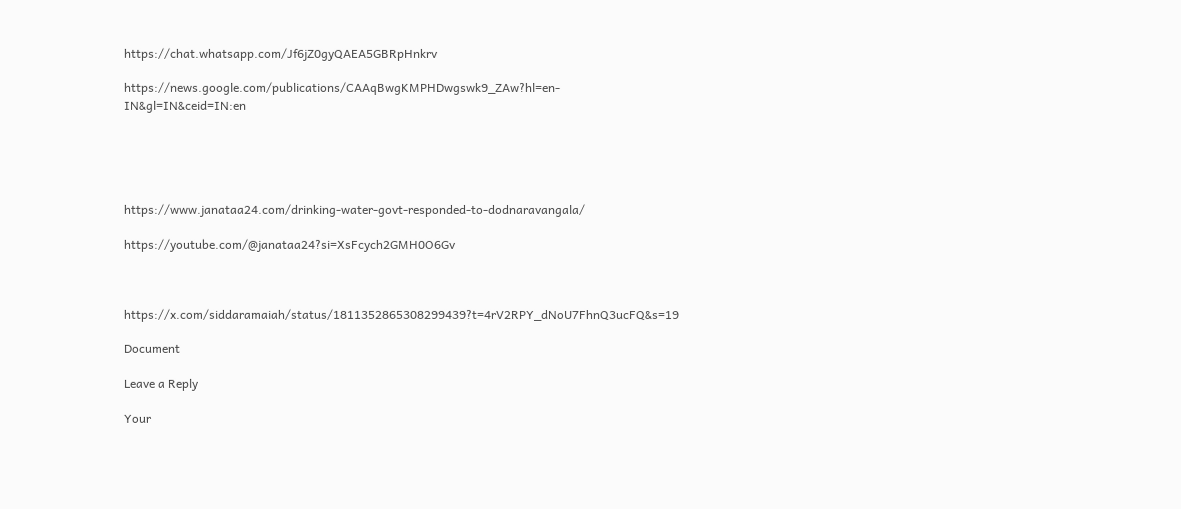https://chat.whatsapp.com/Jf6jZ0gyQAEA5GBRpHnkrv

https://news.google.com/publications/CAAqBwgKMPHDwgswk9_ZAw?hl=en-IN&gl=IN&ceid=IN:en





https://www.janataa24.com/drinking-water-govt-responded-to-dodnaravangala/

https://youtube.com/@janataa24?si=XsFcych2GMH0O6Gv



https://x.com/siddaramaiah/status/1811352865308299439?t=4rV2RPY_dNoU7FhnQ3ucFQ&s=19

Document

Leave a Reply

Your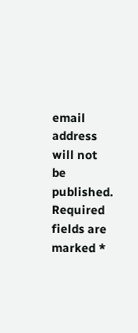email address will not be published. Required fields are marked *